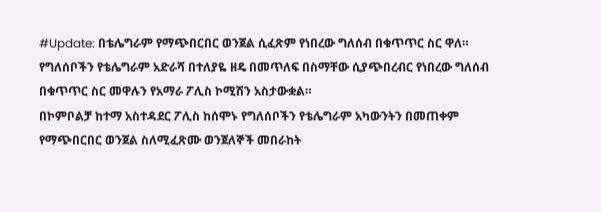#Update: በቴሌግራም የማጭበርበር ወንጀል ሲፈጽም የነበረው ግለሰብ በቁጥጥር ስር ዋለ።
የግለሰቦችን የቴሌግራም አድራሻ በተለያዬ ዘዴ በመጥለፍ በስማቸው ሲያጭበረብር የነበረው ግለሰብ በቁጥጥር ስር መዋሉን የአማራ ፖሊስ ኮሚሽን አስታውቋል።
በኮምቦልቻ ከተማ አስተዳደር ፖሊስ ከሰሞኑ የግለሰቦችን የቴሌግራም አካውንትን በመጠቀም የማጭበርበር ወንጀል ስለሚፈጽሙ ወንጀለኞች መበራከት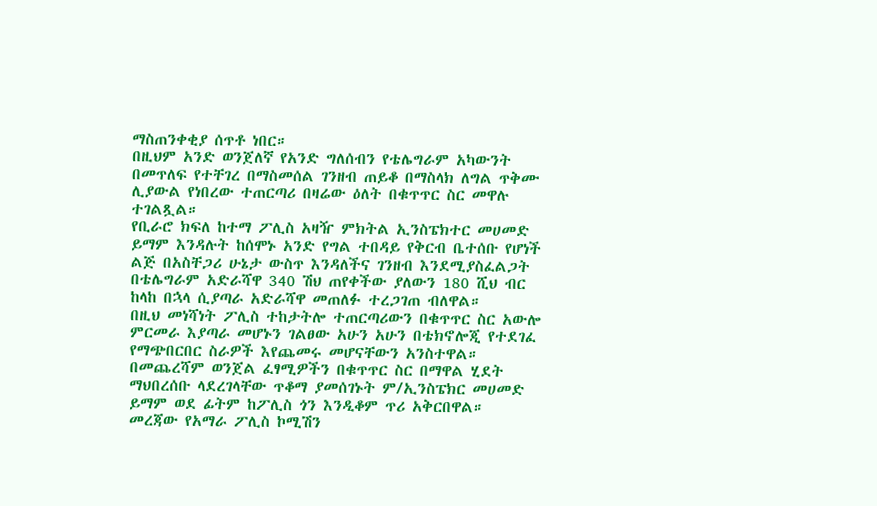ማስጠንቀቂያ ሰጥቶ ነበር።
በዚህም አንድ ወንጀለኛ የአንድ ግለሰብን የቴሌግራም አካውንት በመጥለፍ የተቸገረ በማስመሰል ገንዘብ ጠይቆ በማስላክ ለግል ጥቅሙ ሊያውል የነበረው ተጠርጣሪ በዛሬው ዕለት በቁጥጥር ስር መዋሉ ተገልጿል።
የቢራሮ ክፍለ ከተማ ፖሊስ አዛዥ ምክትል ኢንስፔክተር መሀመድ ይማም እንዳሉት ከሰሞኑ አንድ የግል ተበዳይ የቅርብ ቤተሰቡ የሆነች ልጅ በአስቸጋሪ ሁኔታ ውስጥ እንዳለችና ገንዘብ እንደሚያስፈልጋት በቴሌግራም አድራሻዋ 340 ሽህ ጠየቀችው ያለውን 180 ሺህ ብር ከላከ በኋላ ሲያጣራ አድራሻዋ መጠለፉ ተረጋገጠ ብለዋል።
በዚህ መነሻነት ፖሊስ ተከታትሎ ተጠርጣሪውን በቁጥጥር ስር አውሎ ምርመራ እያጣራ መሆኑን ገልፀው አሁን አሁን በቴክኖሎጂ የተደገፈ የማጭበርበር ስራዎች እየጨመሩ መሆናቸውን አንስተዋል።
በመጨረሻም ወንጀል ፈፃሚዎችን በቁጥጥር ስር በማዋል ሂደት ማህበረሰቡ ላደረገላቸው ጥቆማ ያመሰገኑት ም/ኢንስፔክር መሀመድ ይማም ወደ ፊትም ከፖሊስ ጎን እንዲቆም ጥሪ አቅርበዋል።
መረጃው የአማራ ፖሊስ ኮሚሽን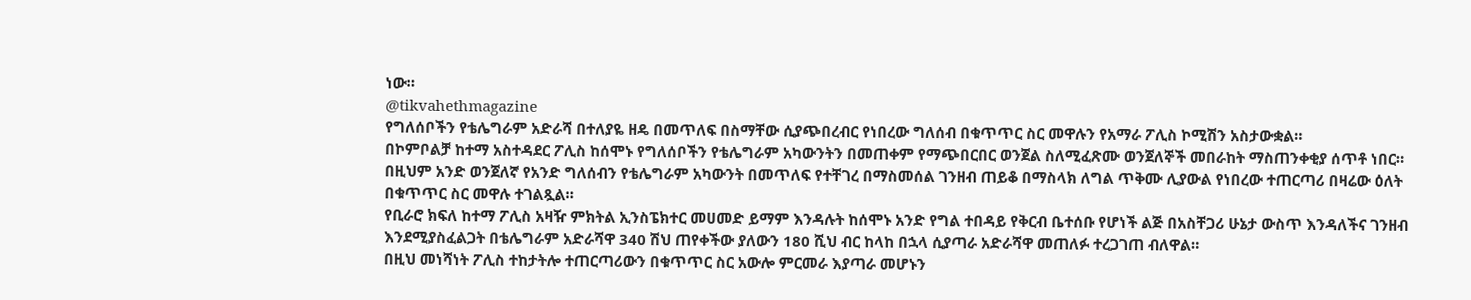ነው።
@tikvahethmagazine
የግለሰቦችን የቴሌግራም አድራሻ በተለያዬ ዘዴ በመጥለፍ በስማቸው ሲያጭበረብር የነበረው ግለሰብ በቁጥጥር ስር መዋሉን የአማራ ፖሊስ ኮሚሽን አስታውቋል።
በኮምቦልቻ ከተማ አስተዳደር ፖሊስ ከሰሞኑ የግለሰቦችን የቴሌግራም አካውንትን በመጠቀም የማጭበርበር ወንጀል ስለሚፈጽሙ ወንጀለኞች መበራከት ማስጠንቀቂያ ሰጥቶ ነበር።
በዚህም አንድ ወንጀለኛ የአንድ ግለሰብን የቴሌግራም አካውንት በመጥለፍ የተቸገረ በማስመሰል ገንዘብ ጠይቆ በማስላክ ለግል ጥቅሙ ሊያውል የነበረው ተጠርጣሪ በዛሬው ዕለት በቁጥጥር ስር መዋሉ ተገልጿል።
የቢራሮ ክፍለ ከተማ ፖሊስ አዛዥ ምክትል ኢንስፔክተር መሀመድ ይማም እንዳሉት ከሰሞኑ አንድ የግል ተበዳይ የቅርብ ቤተሰቡ የሆነች ልጅ በአስቸጋሪ ሁኔታ ውስጥ እንዳለችና ገንዘብ እንደሚያስፈልጋት በቴሌግራም አድራሻዋ 340 ሽህ ጠየቀችው ያለውን 180 ሺህ ብር ከላከ በኋላ ሲያጣራ አድራሻዋ መጠለፉ ተረጋገጠ ብለዋል።
በዚህ መነሻነት ፖሊስ ተከታትሎ ተጠርጣሪውን በቁጥጥር ስር አውሎ ምርመራ እያጣራ መሆኑን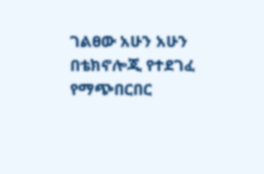ገልፀው አሁን አሁን በቴክኖሎጂ የተደገፈ የማጭበርበር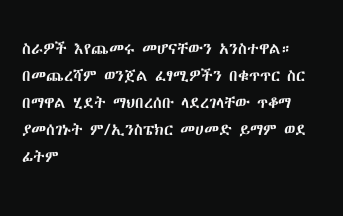ስራዎች እየጨመሩ መሆናቸውን አንስተዋል።
በመጨረሻም ወንጀል ፈፃሚዎችን በቁጥጥር ስር በማዋል ሂደት ማህበረሰቡ ላደረገላቸው ጥቆማ ያመሰገኑት ም/ኢንስፔክር መሀመድ ይማም ወደ ፊትም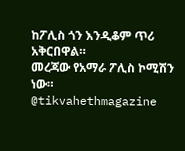ከፖሊስ ጎን እንዲቆም ጥሪ አቅርበዋል።
መረጃው የአማራ ፖሊስ ኮሚሽን ነው።
@tikvahethmagazine